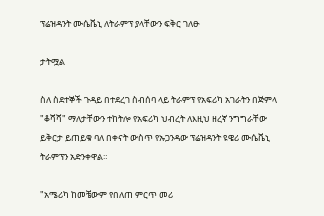ፕሬዝዳንት ሙሴቬኒ ለትራምፕ ያላቸውን ፍቅር ገለፁ

ታትሟል

ስለ ስደተኞች ጉዳይ በተደረገ ስብሰባ ላይ ትራምፕ የአፍሪካ አገራትን በጅምላ "ቆሻሻ" ማለታቸውን ተከትሎ የአፍሪካ ህብረት ለእዚህ ዘረኛ ንግግራቸው ይቅርታ ይጠይቁ ባለ በቀናት ውስጥ የኡጋንዳው ፕሬዝዳንት ዩዌሪ ሙሴቬኒ ትራምፕን አድንቀዋል።

"አሜሪካ ከመቼውም የበለጠ ምርጥ መሪ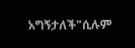አግኝታለች"ሲሉም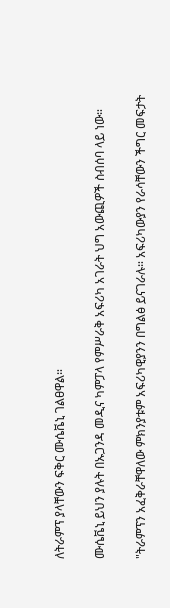ለትራምፕ ያላቸውን ፍቅር ሙሴቬኒ ገልፀዋል።

ሙሴቬኒ ይህን ያሉት በኡጋንዳ መዲና ካምፓላ የምሥራቅ አፍሪካ አገራት ህግ አውጪዎች ስብሰባ ላይ ነው።

"ትራምፕን አፈቅራቸዋለው ምክንያቱም አፍሪካዊያንን በግልፅ ይናገራሉ። አፍሪካውያን የራሳቸውን ችግር መፍታት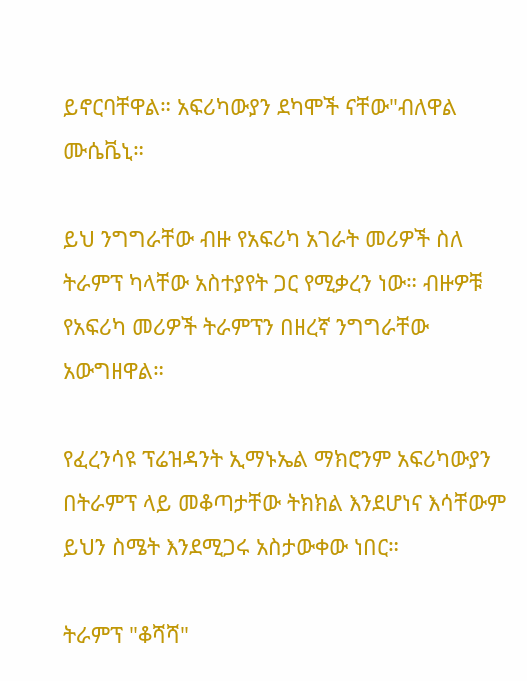ይኖርባቸዋል። አፍሪካውያን ደካሞች ናቸው"ብለዋል ሙሴቬኒ።

ይህ ንግግራቸው ብዙ የአፍሪካ አገራት መሪዎች ስለ ትራምፕ ካላቸው አስተያየት ጋር የሚቃረን ነው። ብዙዎቹ የአፍሪካ መሪዎች ትራምፕን በዘረኛ ንግግራቸው አውግዘዋል።

የፈረንሳዩ ፕሬዝዳንት ኢማኑኤል ማክሮንም አፍሪካውያን በትራምፕ ላይ መቆጣታቸው ትክክል እንደሆነና እሳቸውም ይህን ስሜት እንደሚጋሩ አስታውቀው ነበር።

ትራምፕ "ቆሻሻ"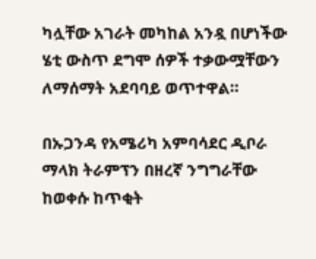ካሏቸው አገራት መካከል አንዷ በሆነችው ሄቲ ውስጥ ደግሞ ሰዎች ተቃውሟቸውን ለማሰማት አደባባይ ወጥተዋል።

በኡጋንዳ የአሜሪካ አምባሳደር ዲቦራ ማላክ ትራምፕን በዘረኛ ንግግራቸው ከወቀሱ ከጥቂት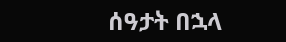ሰዓታት በኋላ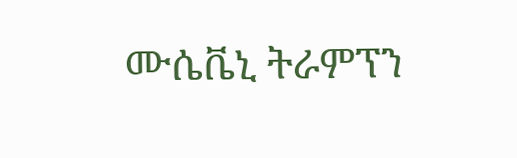ሙሴቬኒ ትራምፕን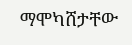ማሞካሸታቸው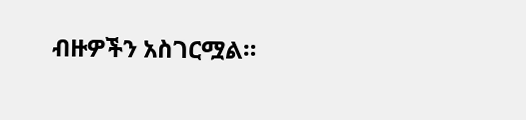ብዙዎችን አስገርሟል።